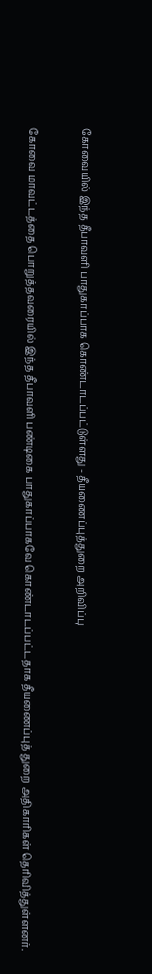கோவையில் இந்த தீபாவளி பாதுகாப்பாக கொண்டாடப்பட்டுள்ளது - தீயணைப்புத்துறை அறிவிப்பு

கோவை மாவட்டத்தை பொறுத்தவரையில் இந்த தீபாவளி பண்டிகை பாதுகாப்பாகவே கொண்டாடப்பட்டதாக தீயணைப்புத் துறை அதிகாரிகள் தெரிவித்துள்ளனர்.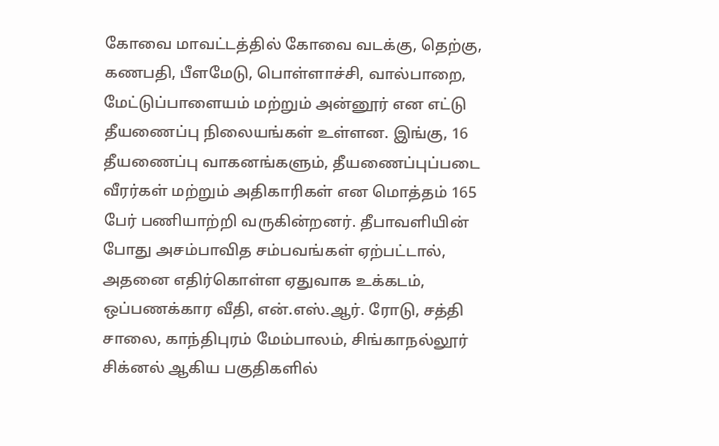கோவை மாவட்டத்தில் கோவை வடக்கு, தெற்கு, கணபதி, பீளமேடு, பொள்ளாச்சி, வால்பாறை, மேட்டுப்பாளையம் மற்றும் அன்னூர் என எட்டு  தீயணைப்பு நிலையங்கள் உள்ளன. இங்கு, 16 தீயணைப்பு வாகனங்களும், தீயணைப்புப்படை வீரர்கள் மற்றும் அதிகாரிகள் என மொத்தம் 165 பேர் பணியாற்றி வருகின்றனர். தீபாவளியின் போது அசம்பாவித சம்பவங்கள் ஏற்பட்டால், அதனை எதிர்கொள்ள ஏதுவாக உக்கடம், ஒப்பணக்கார வீதி, என்.எஸ்.ஆர். ரோடு, சத்தி சாலை, காந்திபுரம் மேம்பாலம், சிங்காநல்லூர் சிக்னல் ஆகிய பகுதிகளில்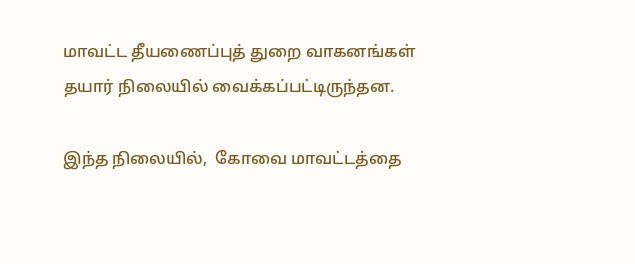மாவட்ட தீயணைப்புத் துறை வாகனங்கள்  தயார் நிலையில் வைக்கப்பட்டிருந்தன.

இந்த நிலையில்,  கோவை மாவட்டத்தை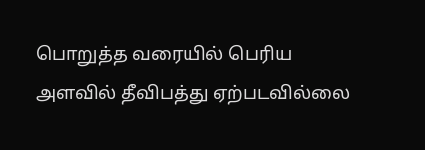பொறுத்த வரையில் பெரிய அளவில் தீவிபத்து ஏற்படவில்லை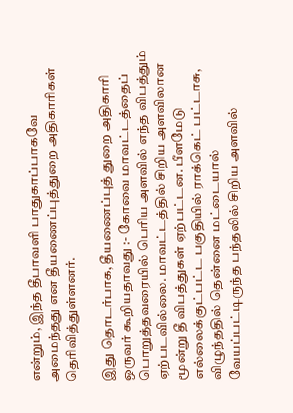என்றும், இந்த தீபாவளி பாதுகாப்பாகவே அமைந்தது என தீயணைப்புத்துறை அதிகாரிகள் தெரிவித்துள்ளனர்.

இது தொடர்பாக, தீயணைப்புத் துறை அதிகாரி ஒருவர் கூறியதாவது :- கோவை மாவட்டத்தைப் பொறுத்தவரையில் பெரிய அளவில் எந்த விபத்தும் ஏற்படவில்லை. மாவட்டத்தில் சிறிய அளவிலான மூன்று தீ விபத்துகள் ஏற்பட்டன. பீளமேடு எல்லைக்குட்பட்ட பகுதியில் ராக்கெட் பட்டாசு, விழுந்ததில் தென்னை மட்டையால் வேயப்பட்டிருந்த பந்தலில் சிறிய அளவில்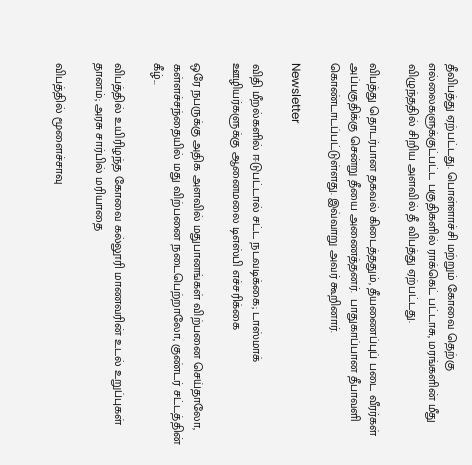தீவிபத்து ஏற்பட்டது. பொள்ளாச்சி மற்றும் கோவை தெற்கு எல்லைகளுக்குட்பட்ட பகுதிகளில் ராக்கெட் பட்டாசு, மரங்களின் மீது விழுந்ததில் சிறிய அளவில் தீ விபத்து ஏற்பட்டது.

விபத்து தொடர்பான தகவல் கிடைத்ததும், தீயணைப்புப் படை வீரர்கள் அப்பகுதிக்கு சென்று தீயை அணைத்தனர்.  பாதுகாப்பான தீபாவளி கொண்டாடப்பட்டுள்ளது. இவ்வாறு அவர் கூறினார்.

Newsletter

விதி மீறல்களில் ஈடுபட்டால் சட்ட நடவடிக்கை; டாஸ்மாக் ஊழியர்களுக்கு ஆனைமலை டிஎஸ்பி எச்சரிக்கை

ஒரே நபருக்கு அதிக அளவில் மதுபானங்கள் விற்பனை செய்தாலோ, கள்ளச்சந்தையில் மது விற்பனை நடைபெற்றாலோ, குண்டர் சட்டத்தின் கீழ்...

விபத்தில் உயிரிழந்த கோவை கல்லூரி மாணவரின் உடல் உறுப்புகள் தானம்; அரசு சார்பில் மரியாதை

விபத்தில் மூளைச்சாவு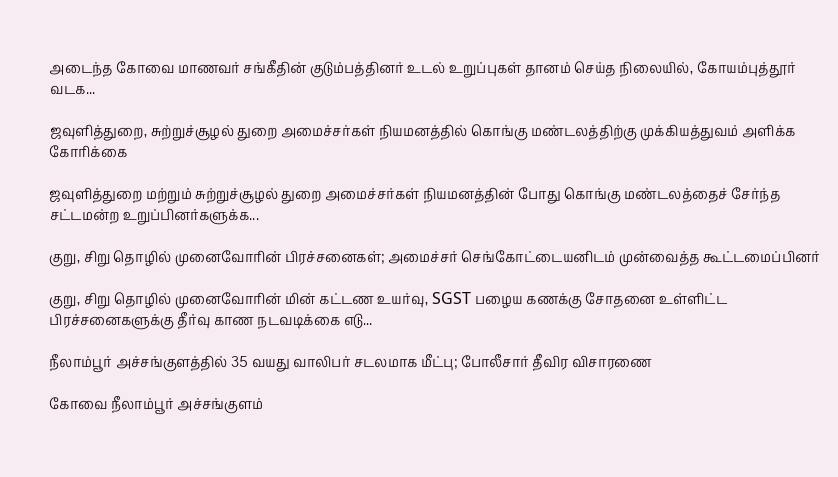அடைந்த கோவை மாணவர் சங்கீதின் குடும்பத்தினர் உடல் உறுப்புகள் தானம் செய்த நிலையில், கோயம்புத்தூர் வடக...

ஜவுளித்துறை, சுற்றுச்சூழல் துறை அமைச்சர்கள் நியமனத்தில் கொங்கு மண்டலத்திற்கு முக்கியத்துவம் அளிக்க கோரிக்கை

ஜவுளித்துறை மற்றும் சுற்றுச்சூழல் துறை அமைச்சர்கள் நியமனத்தின் போது கொங்கு மண்டலத்தைச் சேர்ந்த சட்டமன்ற உறுப்பினர்களுக்க...

குறு, சிறு தொழில் முனைவோரின் பிரச்சனைகள்; அமைச்சர் செங்கோட்டையனிடம் முன்வைத்த கூட்டமைப்பினர்

குறு, சிறு தொழில் முனைவோரின் மின் கட்டண உயர்வு, SGST பழைய கணக்கு சோதனை உள்ளிட்ட பிரச்சனைகளுக்கு தீர்வு காண நடவடிக்கை எடு...

நீலாம்பூர் அச்சங்குளத்தில் 35 வயது வாலிபர் சடலமாக மீட்பு; போலீசார் தீவிர விசாரணை

கோவை நீலாம்பூர் அச்சங்குளம்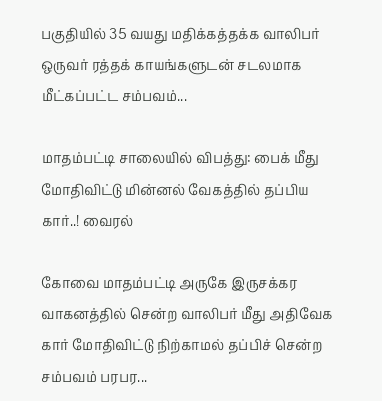பகுதியில் 35 வயது மதிக்கத்தக்க வாலிபர் ஒருவர் ரத்தக் காயங்களுடன் சடலமாக மீட்கப்பட்ட சம்பவம்...

மாதம்பட்டி சாலையில் விபத்து: பைக் மீது மோதிவிட்டு மின்னல் வேகத்தில் தப்பிய கார்..! வைரல்

கோவை மாதம்பட்டி அருகே இருசக்கர வாகனத்தில் சென்ற வாலிபர் மீது அதிவேக கார் மோதிவிட்டு நிற்காமல் தப்பிச் சென்ற சம்பவம் பரபர...